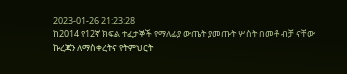2023-01-26 21:23:28
ከ2014 የ12ኛ ክፍል ተፈታኞች የማለፊያ ውጤት ያመጡት ሦስት በመቶ ብቻ ናቸው
ኩረጃን ለማስቀረትና የትምህርት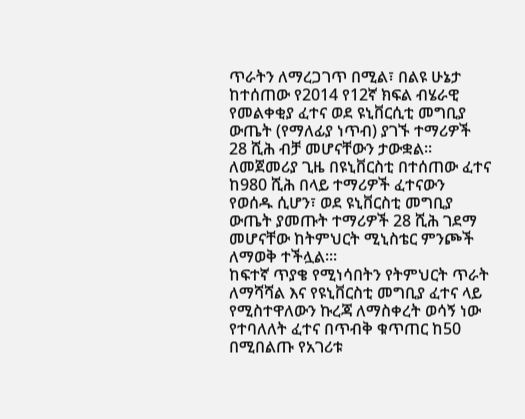ጥራትን ለማረጋገጥ በሚል፣ በልዩ ሁኔታ ከተሰጠው የ2014 የ12ኛ ክፍል ብሄራዊ የመልቀቂያ ፈተና ወደ ዩኒቨርሲቲ መግቢያ ውጤት (የማለፊያ ነጥብ) ያገኙ ተማሪዎች 28 ሺሕ ብቻ መሆናቸውን ታውቋል፡፡
ለመጀመሪያ ጊዜ በዩኒቨርስቲ በተሰጠው ፈተና ከ980 ሺሕ በላይ ተማሪዎች ፈተናውን የወሰዱ ሲሆን፣ ወደ ዩኒቨርስቲ መግቢያ ውጤት ያመጡት ተማሪዎች 28 ሺሕ ገደማ መሆናቸው ከትምህርት ሚኒስቴር ምንጮች ለማወቅ ተችሏል።፡
ከፍተኛ ጥያቄ የሚነሳበትን የትምህርት ጥራት ለማሻሻል እና የዩኒቨርስቲ መግቢያ ፈተና ላይ የሚስተዋለውን ኩረጃ ለማስቀረት ወሳኝ ነው የተባለለት ፈተና በጥብቅ ቁጥጠር ከ50 በሚበልጡ የአገሪቱ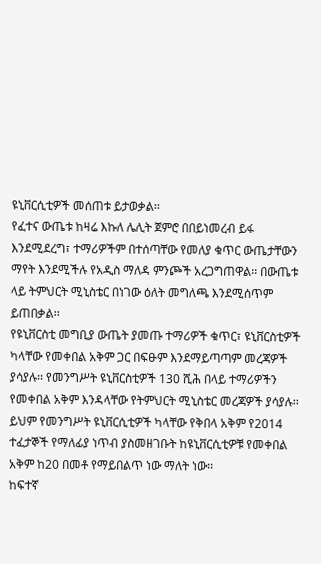ዩኒቨርሲቲዎች መሰጠቱ ይታወቃል፡፡
የፈተና ውጤቱ ከዛሬ እኩለ ሌሊት ጀምሮ በበይነመረብ ይፋ እንደሚደረግ፣ ተማሪዎችም በተሰጣቸው የመለያ ቁጥር ውጤታቸውን ማየት እንደሚችሉ የአዲስ ማለዳ ምንጮች አረጋግጠዋል፡፡ በውጤቱ ላይ ትምህርት ሚኒስቴር በነገው ዕለት መግለጫ እንደሚሰጥም ይጠበቃል፡፡
የዩኒቨርስቲ መግቢያ ውጤት ያመጡ ተማሪዎች ቁጥር፣ ዩኒቨርስቲዎች ካላቸው የመቀበል አቅም ጋር በፍፁም እንደማይጣጣም መረጃዎች ያሳያሉ፡፡ የመንግሥት ዩኒቨርስቲዎች 130 ሺሕ በላይ ተማሪዎችን የመቀበል አቅም እንዳላቸው የትምህርት ሚኒስቴር መረጃዎች ያሳያሉ፡፡ ይህም የመንግሥት ዩኒቨርሲቲዎች ካላቸው የቅበላ አቅም የ2014 ተፈታኞች የማለፊያ ነጥብ ያስመዘገቡት ከዩኒቨርሲቲዎቹ የመቀበል አቅም ከ20 በመቶ የማይበልጥ ነው ማለት ነው፡፡
ከፍተኛ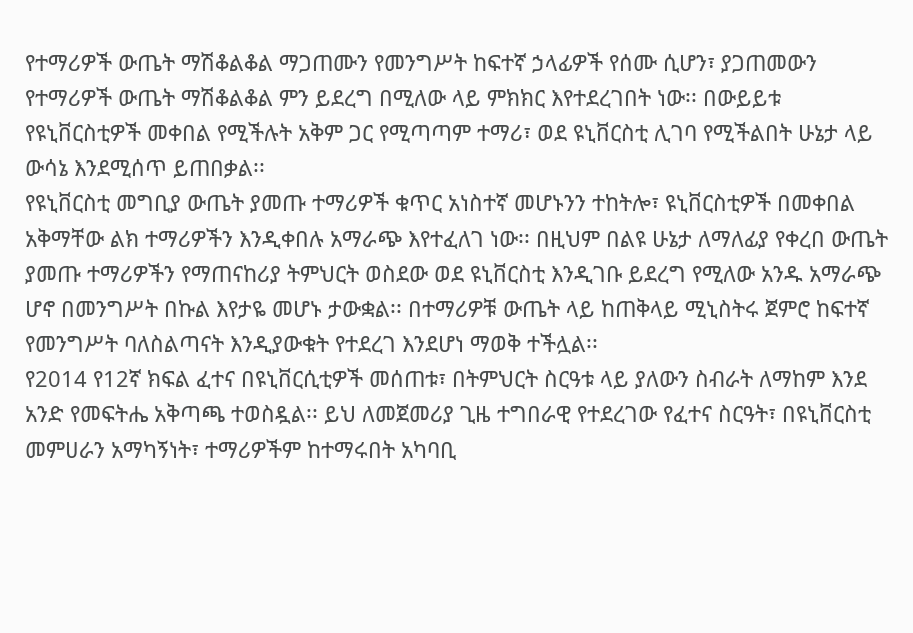የተማሪዎች ውጤት ማሽቆልቆል ማጋጠሙን የመንግሥት ከፍተኛ ኃላፊዎች የሰሙ ሲሆን፣ ያጋጠመውን የተማሪዎች ውጤት ማሽቆልቆል ምን ይደረግ በሚለው ላይ ምክክር እየተደረገበት ነው፡፡ በውይይቱ የዩኒቨርስቲዎች መቀበል የሚችሉት አቅም ጋር የሚጣጣም ተማሪ፣ ወደ ዩኒቨርስቲ ሊገባ የሚችልበት ሁኔታ ላይ ውሳኔ እንደሚሰጥ ይጠበቃል፡፡
የዩኒቨርስቲ መግቢያ ውጤት ያመጡ ተማሪዎች ቁጥር አነስተኛ መሆኑንን ተከትሎ፣ ዩኒቨርስቲዎች በመቀበል አቅማቸው ልክ ተማሪዎችን እንዲቀበሉ አማራጭ እየተፈለገ ነው፡፡ በዚህም በልዩ ሁኔታ ለማለፊያ የቀረበ ውጤት ያመጡ ተማሪዎችን የማጠናከሪያ ትምህርት ወስደው ወደ ዩኒቨርስቲ እንዲገቡ ይደረግ የሚለው አንዱ አማራጭ ሆኖ በመንግሥት በኩል እየታዬ መሆኑ ታውቋል፡፡ በተማሪዎቹ ውጤት ላይ ከጠቅላይ ሚኒስትሩ ጀምሮ ከፍተኛ የመንግሥት ባለስልጣናት እንዲያውቁት የተደረገ እንደሆነ ማወቅ ተችሏል፡፡
የ2014 የ12ኛ ክፍል ፈተና በዩኒቨርሲቲዎች መሰጠቱ፣ በትምህርት ስርዓቱ ላይ ያለውን ስብራት ለማከም እንደ አንድ የመፍትሔ አቅጣጫ ተወስዷል፡፡ ይህ ለመጀመሪያ ጊዜ ተግበራዊ የተደረገው የፈተና ስርዓት፣ በዩኒቨርስቲ መምሀራን አማካኝነት፣ ተማሪዎችም ከተማሩበት አካባቢ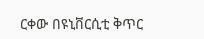ርቀው በዩኒቨርሲቲ ቅጥር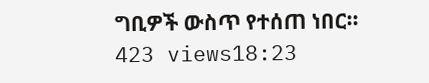ግቢዎች ውስጥ የተሰጠ ነበር፡፡
423 views18:23